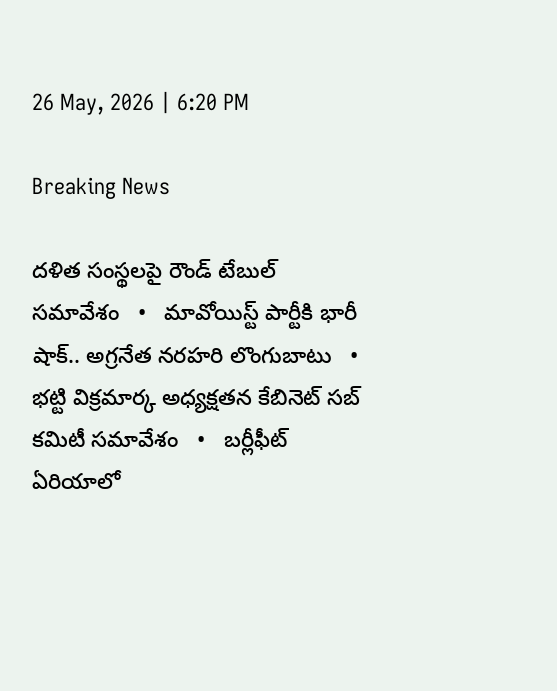26 May, 2026 | 6:20 PM

Breaking News

దళిత సంస్థలపై రౌండ్ టేబుల్ సమావేశం   •   మావోయిస్ట్ పార్టీకి భారీ షాక్.. అగ్రనేత నరహరి లొంగుబాటు   •   భట్టి విక్రమార్క అధ్యక్షతన కేబినెట్ సబ్ కమిటీ సమావేశం   •   బర్లీఫీట్ ఏరియాలో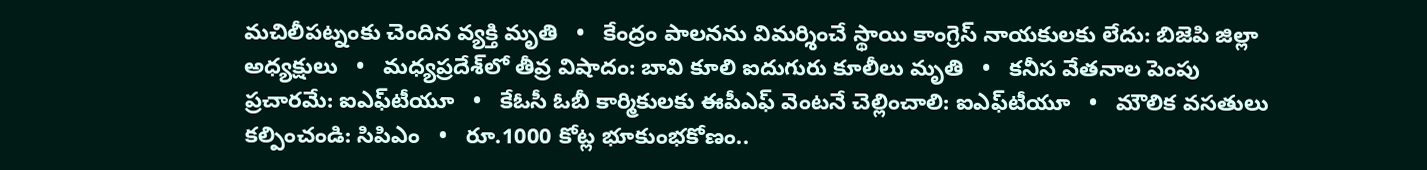మచిలీపట్నంకు చెందిన వ్యక్తి మృతి   •   కేంద్రం పాలనను విమర్శించే స్థాయి కాంగ్రెస్ నాయకులకు లేదు: బిజెపి జిల్లా అధ్యక్షులు   •   మధ్యప్రదేశ్‌లో తీవ్ర విషాదం: బావి కూలి ఐదుగురు కూలీలు మృతి   •   కనీస వేతనాల పెంపు ప్రచారమే: ఐఎఫ్‌టీయూ   •   కేఓసీ ఓబీ కార్మికులకు ఈపీఎఫ్ వెంటనే చెల్లించాలి: ఐఎఫ్‌టీయూ   •   మౌలిక వసతులు కల్పించండి: సిపిఎం   •   రూ.1000 కోట్ల భూకుంభకోణం..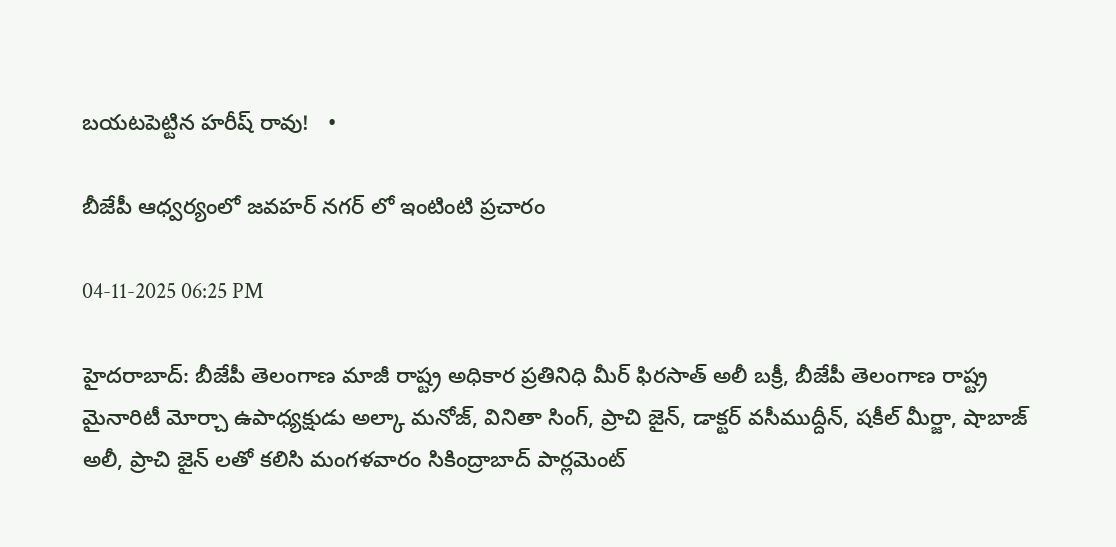బయటపెట్టిన హరీష్ రావు!   •

బీజేపీ ఆధ్వర్యంలో జవహర్ నగర్ లో ఇంటింటి ప్రచారం

04-11-2025 06:25 PM

హైదరాబాద్: బీజేపీ తెలంగాణ మాజీ రాష్ట్ర అధికార ప్రతినిధి మీర్ ఫిరసాత్ అలీ బక్రీ, బీజేపీ తెలంగాణ రాష్ట్ర మైనారిటీ మోర్చా ఉపాధ్యక్షుడు అల్కా మనోజ్, వినితా సింగ్, ప్రాచి జైన్, డాక్టర్ వసీముద్దీన్, షకీల్ మీర్జా, షాబాజ్ అలీ, ప్రాచి జైన్ లతో కలిసి మంగళవారం సికింద్రాబాద్ పార్లమెంట్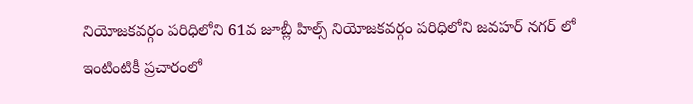నియోజకవర్గం పరిధిలోని 61వ జూబ్లీ హిల్స్ నియోజకవర్గం పరిధిలోని జవహర్ నగర్ లో ఇంటింటికీ ప్రచారంలో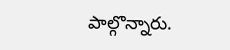పాల్గొన్నారు.